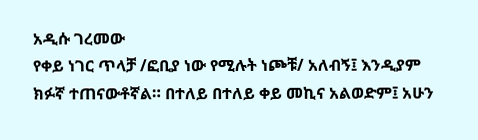አዲሱ ገረመው
የቀይ ነገር ጥላቻ /ፎቢያ ነው የሚሉት ነጮቹ/ አለብኝ፤ እንዲያም ክፉኛ ተጠናውቶኛል። በተለይ በተለይ ቀይ መኪና አልወድም፤ አሁን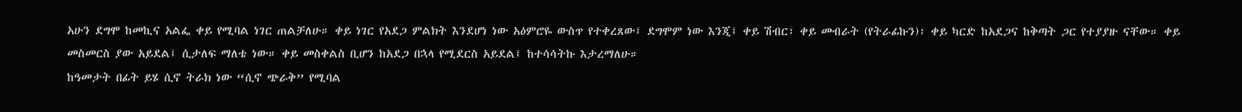አሁን ደግሞ ከመኪና አልፌ ቀይ የሚባል ነገር ጠልቻለሁ። ቀይ ነገር የአደጋ ምልክት እንደሆነ ነው አዕምሮዬ ውስጥ የተቀረጸው፤ ደግሞም ነው እንጂ፤ ቀይ ሽብር፣ ቀይ መብራት (የትራፊኩን)፣ ቀይ ካርድ ከአደጋና ከቅጣት ጋር የተያያዙ ናቸው። ቀይ መስመርስ ያው አይደል፤ ሲታለፍ ማለቴ ነው። ቀይ መስቀልስ ቢሆን ከአደጋ በኋላ የሚደርስ አይደል፤ ከተሳሳትኩ እታረማለሁ።
ከዓመታት በፊት ይሄ ሲኖ ትራክ ነው “ሲኖ ጭራቅ” የሚባል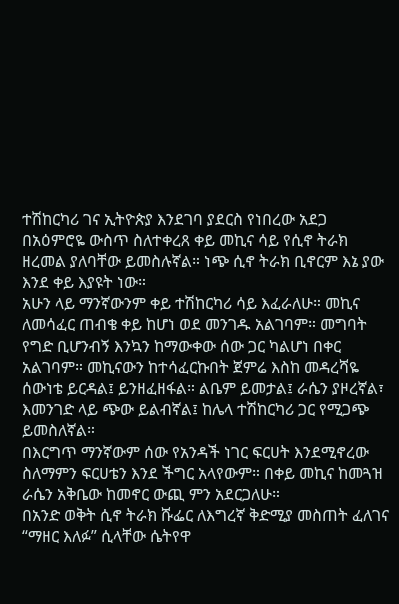ተሽከርካሪ ገና ኢትዮጵያ እንደገባ ያደርስ የነበረው አደጋ በአዕምሮዬ ውስጥ ስለተቀረጸ ቀይ መኪና ሳይ የሲኖ ትራክ ዘረመል ያለባቸው ይመስሉኛል። ነጭ ሲኖ ትራክ ቢኖርም እኔ ያው እንደ ቀይ እያዩት ነው።
አሁን ላይ ማንኛውንም ቀይ ተሽከርካሪ ሳይ እፈራለሁ። መኪና ለመሳፈር ጠብቄ ቀይ ከሆነ ወደ መንገዱ አልገባም። መግባት የግድ ቢሆንብኝ እንኳን ከማውቀው ሰው ጋር ካልሆነ በቀር አልገባም። መኪናውን ከተሳፈርኩበት ጀምሬ እስከ መዳረሻዬ ሰውነቴ ይርዳል፤ ይንዘፈዘፋል። ልቤም ይመታል፤ ራሴን ያዞረኛል፣ እመንገድ ላይ ጭው ይልብኛል፤ ከሌላ ተሽከርካሪ ጋር የሚጋጭ ይመስለኛል።
በእርግጥ ማንኛውም ሰው የአንዳች ነገር ፍርሀት እንደሚኖረው ስለማምን ፍርሀቴን እንደ ችግር አላየውም። በቀይ መኪና ከመጓዝ ራሴን አቅቤው ከመኖር ውጪ ምን አደርጋለሁ።
በአንድ ወቅት ሲኖ ትራክ ሹፌር ለእግረኛ ቅድሚያ መስጠት ፈለገና “ማዘር እለፉ” ሲላቸው ሴትየዋ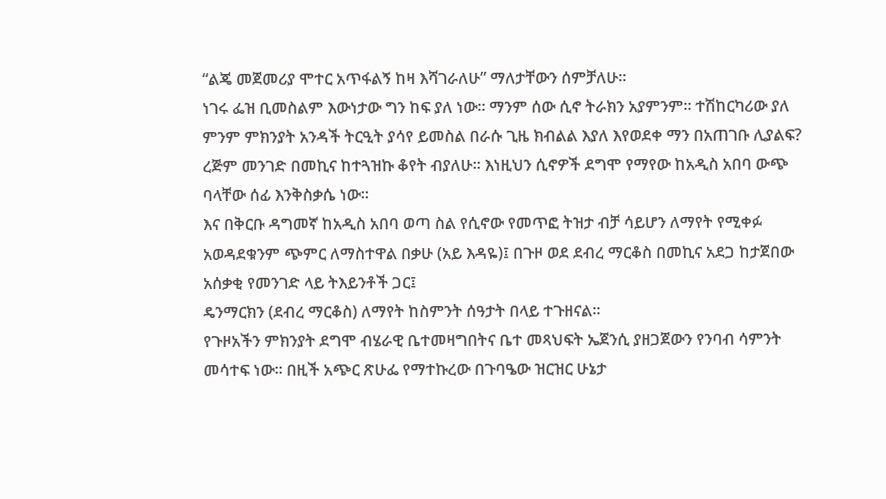“ልጄ መጀመሪያ ሞተር አጥፋልኝ ከዛ እሻገራለሁ” ማለታቸውን ሰምቻለሁ።
ነገሩ ፌዝ ቢመስልም እውነታው ግን ከፍ ያለ ነው። ማንም ሰው ሲኖ ትራክን አያምንም። ተሽከርካሪው ያለ ምንም ምክንያት አንዳች ትርዒት ያሳየ ይመስል በራሱ ጊዜ ክብልል እያለ እየወደቀ ማን በአጠገቡ ሊያልፍ?
ረጅም መንገድ በመኪና ከተጓዝኩ ቆየት ብያለሁ። እነዚህን ሲኖዎች ደግሞ የማየው ከአዲስ አበባ ውጭ ባላቸው ሰፊ እንቅስቃሴ ነው።
እና በቅርቡ ዳግመኛ ከአዲስ አበባ ወጣ ስል የሲኖው የመጥፎ ትዝታ ብቻ ሳይሆን ለማየት የሚቀፉ አወዳደቁንም ጭምር ለማስተዋል በቃሁ (አይ እዳዬ)፤ በጉዞ ወደ ደብረ ማርቆስ በመኪና አደጋ ከታጀበው አሰቃቂ የመንገድ ላይ ትእይንቶች ጋር፤
ዴንማርክን (ደብረ ማርቆስ) ለማየት ከስምንት ሰዓታት በላይ ተጉዘናል።
የጉዞአችን ምክንያት ደግሞ ብሄራዊ ቤተመዛግበትና ቤተ መጻህፍት ኤጀንሲ ያዘጋጀውን የንባብ ሳምንት መሳተፍ ነው። በዚች አጭር ጽሁፌ የማተኩረው በጉባዔው ዝርዝር ሁኔታ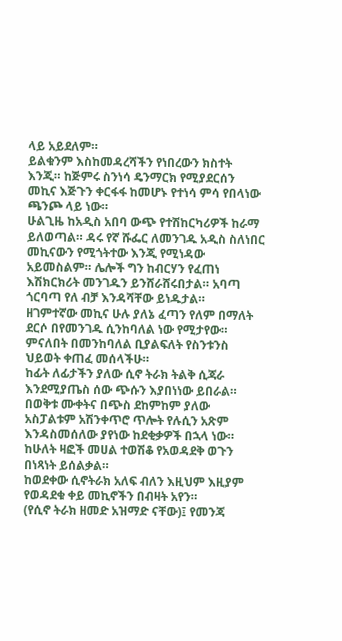ላይ አይደለም።
ይልቁንም እስከመዳረሻችን የነበረውን ክስተት እንጂ። ከጅምሩ ስንነሳ ዴንማርክ የሚያደርሰን መኪና እጅጉን ቀርፋፋ ከመሆኑ የተነሳ ምሳ የበላነው ጫንጮ ላይ ነው።
ሁልጊዜ ከአዲስ አበባ ውጭ የተሽከርካሪዎች ከራማ ይለወጣል። ዳሩ የኛ ሹፌር ለመንገዱ አዲስ ስለነበር መኪናውን የሚጎትተው እንጂ የሚነዳው አይመስልም። ሌሎች ግን ከብርሃን የፈጠነ እሽክርክሪት መንገዱን ይንሸራሸሩበታል። አባጣ ጎርባጣ የለ ብቻ እንዳሻቸው ይነዱታል።
ዘገምተኛው መኪና ሁሉ ያለኔ ፈጣን የለም በማለት ደርሶ በየመንገዱ ሲንከባለል ነው የሚታየው። ምናለበት በመንከባለል ቢያልፍለት የስንቱንስ ህይወት ቀጠፈ መሰላችሁ።
ከፊት ለፊታችን ያለው ሲኖ ትራክ ትልቅ ሲጃራ እንደሚያጤስ ሰው ጭሱን እያበነነው ይበራል። በወቅቱ ሙቀትና በጭስ ደከምከም ያለው አስፓልቱም አሽንቀጥሮ ጥሎት የሉሲን አጽም እንዳስመሰለው ያየነው ከደቂቃዎች በኋላ ነው። ከሁለት ዛፎች መሀል ተወሽቆ የአወዳደቅ ወጉን በነጻነት ይሰልቃል።
ከወደቀው ሲኖትራክ አለፍ ብለን እዚህም እዚያም የወዳደቁ ቀይ መኪኖችን በብዛት አየን።
(የሲኖ ትራክ ዘመድ አዝማድ ናቸው)፤ የመንጃ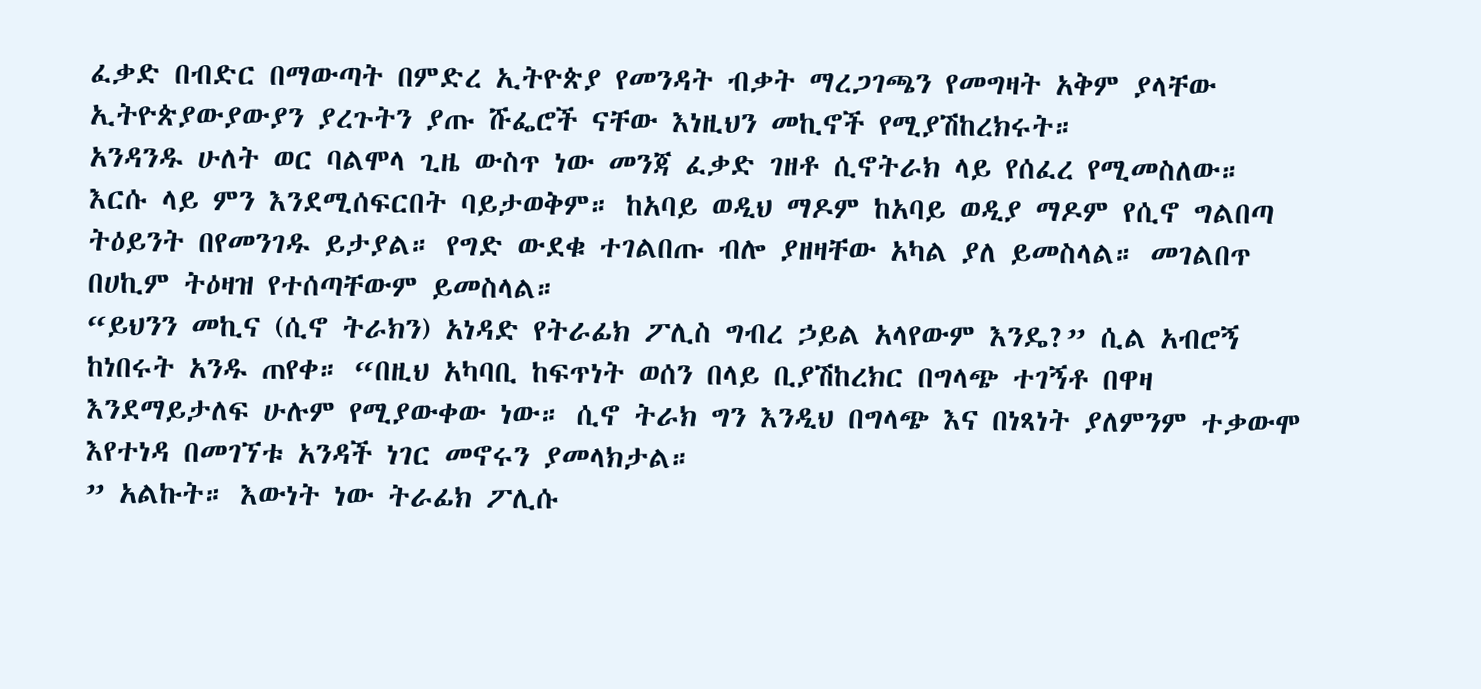ፈቃድ በብድር በማውጣት በምድረ ኢትዮጵያ የመንዳት ብቃት ማረጋገጫን የመግዛት አቅም ያላቸው ኢትዮጵያውያውያን ያረጉትን ያጡ ሹፌሮች ናቸው እነዚህን መኪኖች የሚያሽከረክሩት።
አንዳንዱ ሁለት ወር ባልሞላ ጊዜ ውስጥ ነው መንጃ ፈቃድ ገዘቶ ሲኖትራክ ላይ የሰፈረ የሚመስለው።
እርሱ ላይ ምን እንደሚሰፍርበት ባይታወቅም። ከአባይ ወዲህ ማዶም ከአባይ ወዲያ ማዶም የሲኖ ግልበጣ ትዕይንት በየመንገዱ ይታያል። የግድ ውደቁ ተገልበጡ ብሎ ያዘዛቸው አካል ያለ ይመስላል። መገልበጥ በሀኪም ትዕዛዝ የተሰጣቸውም ይመስላል።
“ይህንን መኪና (ሲኖ ትራክን) አነዳድ የትራፊክ ፖሊስ ግብረ ኃይል አላየውም እንዴ?” ሲል አብሮኝ ከነበሩት አንዱ ጠየቀ። “በዚህ አካባቢ ከፍጥነት ወሰን በላይ ቢያሽከረክር በግላጭ ተገኝቶ በዋዛ እንደማይታለፍ ሁሉም የሚያውቀው ነው። ሲኖ ትራክ ግን እንዲህ በግላጭ እና በነጻነት ያለምንም ተቃውሞ እየተነዳ በመገኘቱ አንዳች ነገር መኖሩን ያመላክታል።
” አልኩት። እውነት ነው ትራፊክ ፖሊሱ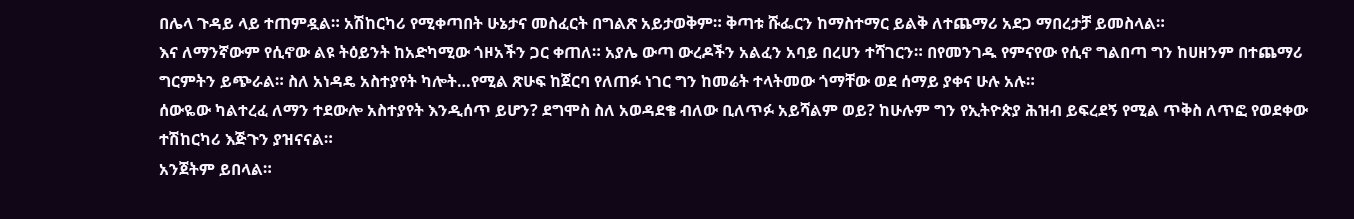በሌላ ጉዳይ ላይ ተጠምዷል። አሽከርካሪ የሚቀጣበት ሁኔታና መስፈርት በግልጽ አይታወቅም። ቅጣቱ ሹፌርን ከማስተማር ይልቅ ለተጨማሪ አደጋ ማበረታቻ ይመስላል።
እና ለማንኛውም የሲኖው ልዩ ትዕይንት ከአድካሚው ጎዞአችን ጋር ቀጠለ። አያሌ ውጣ ውረዶችን አልፈን አባይ በረሀን ተሻገርን። በየመንገዱ የምናየው የሲኖ ግልበጣ ግን ከሀዘንም በተጨማሪ ግርምትን ይጭራል። ስለ አነዳዴ አስተያየት ካሎት…የሚል ጽሁፍ ከጀርባ የለጠፉ ነገር ግን ከመሬት ተላትመው ጎማቸው ወደ ሰማይ ያቀና ሁሉ አሉ።
ሰውዬው ካልተረፈ ለማን ተደውሎ አስተያየት እንዲሰጥ ይሆን? ደግሞስ ስለ አወዳደቄ ብለው ቢለጥፉ አይሻልም ወይ? ከሁሉም ግን የኢትዮጵያ ሕዝብ ይፍረደኝ የሚል ጥቅስ ለጥፎ የወደቀው ተሽከርካሪ እጅጉን ያዝናናል።
አንጀትም ይበላል።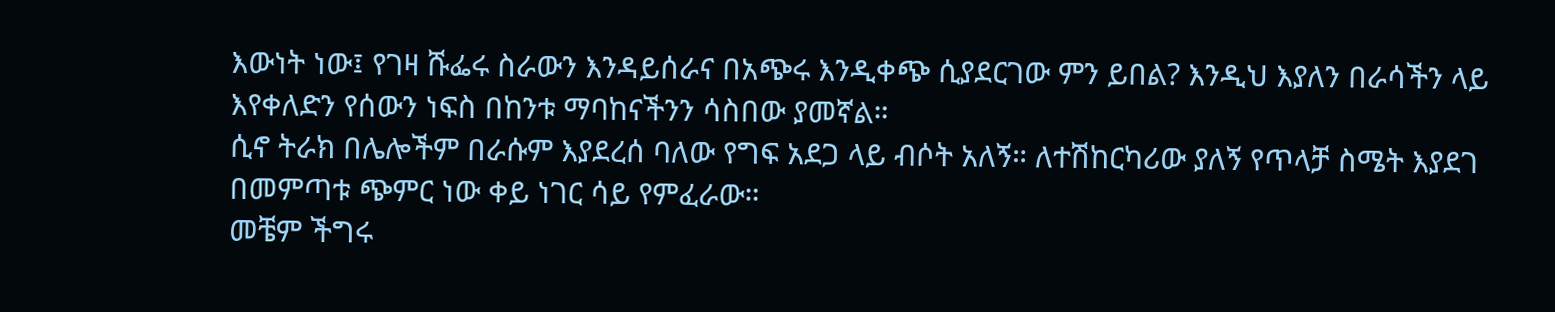እውነት ነው፤ የገዛ ሹፌሩ ስራውን እንዳይሰራና በአጭሩ እንዲቀጭ ሲያደርገው ምን ይበል? እንዲህ እያለን በራሳችን ላይ እየቀለድን የሰውን ነፍስ በከንቱ ማባከናችንን ሳስበው ያመኛል።
ሲኖ ትራክ በሌሎችም በራሱም እያደረሰ ባለው የግፍ አደጋ ላይ ብሶት አለኝ። ለተሽከርካሪው ያለኝ የጥላቻ ስሜት እያደገ በመምጣቱ ጭምር ነው ቀይ ነገር ሳይ የምፈራው።
መቼም ችግሩ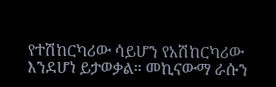የተሽከርካሪው ሳይሆን የአሽከርካሪው እንደሆነ ይታወቃል። መኪናውማ ራሱን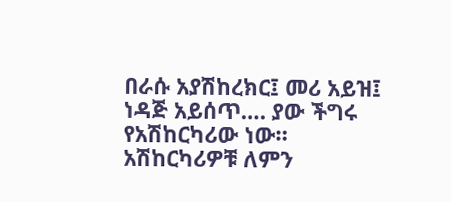በራሱ አያሽከረክር፤ መሪ አይዝ፤ ነዳጅ አይሰጥ…. ያው ችግሩ የአሽከርካሪው ነው።
አሽከርካሪዎቹ ለምን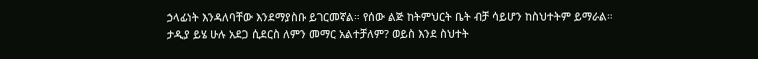ኃላፊነት እንዳለባቸው እንደማያስቡ ይገርመኛል። የሰው ልጅ ከትምህርት ቤት ብቻ ሳይሆን ከስህተትም ይማራል።
ታዲያ ይሄ ሁሉ አደጋ ሲደርስ ለምን መማር አልተቻለም? ወይስ እንደ ስህተት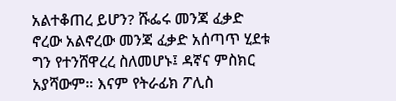አልተቆጠረ ይሆን? ሹፌሩ መንጃ ፈቃድ ኖረው አልኖረው መንጃ ፈቃድ አሰጣጥ ሂደቱ ግን የተንሸዋረረ ስለመሆኑ፤ ዳኛና ምስክር አያሻውም። እናም የትራፊክ ፖሊስ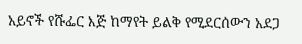አይኖች የሹፌር እጅ ከማየት ይልቅ የሚደርሰውን አደጋ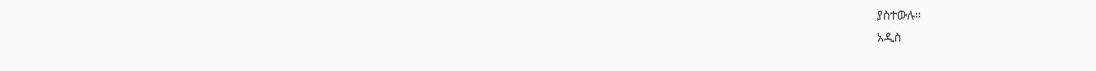ያስተውሉ።
አዲስ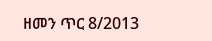ዘመን ጥር 8/2013